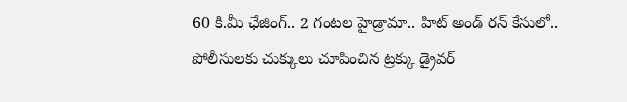60 కి.మీ ఛేజింగ్.. 2 గంటల హైడ్రామా.. హిట్ అండ్ రన్ కేసులో.. పోలీసులకు చుక్కులు చూపించిన ట్రక్కు డ్రైవర్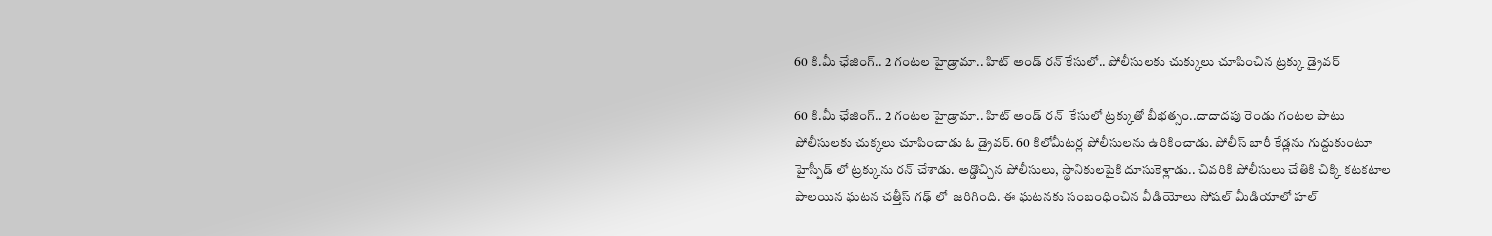60 కి.మీ ఛేజింగ్.. 2 గంటల హైడ్రామా.. హిట్ అండ్ రన్ కేసులో.. పోలీసులకు చుక్కులు చూపించిన ట్రక్కు డ్రైవర్

60 కి.మీ ఛేజింగ్.. 2 గంటల హైడ్రామా.. హిట్ అండ్ రన్  కేసులో ట్రక్కుతో బీభత్సం..దాదాదపు రెండు గంటల పాటు పోలీసులకు చుక్కలు చూపించాడు ఓ డ్రైవర్. 60 కిలోమీటర్ల పోలీసులను ఉరికించాడు. పోలీస్ బారీ కేడ్లను గుద్దుకుంటూ హైస్పీడ్ లో ట్రక్కును రన్ చేశాడు. అడ్డొచ్చిన పోలీసులు, స్థానికులపైకి దూసుకెళ్లాడు.. చివరికి పోలీసులు చేతికి చిక్కి కటకటాల పాలయిన ఘటన చత్తీస్ గఢ్ లో  జరిగింది. ఈ ఘటనకు సంబంధించిన వీడియోలు సోషల్ మీడియాలో హల్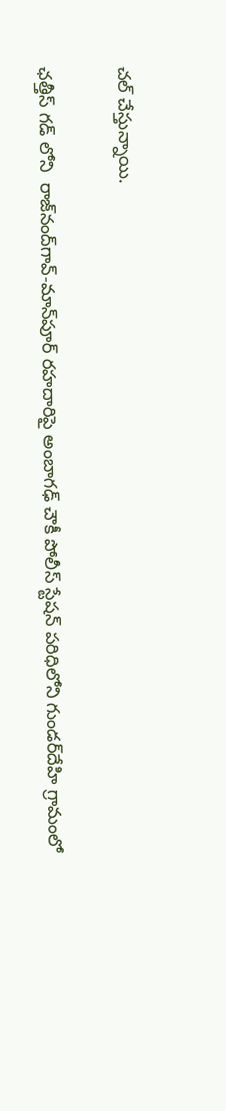చల్ చేస్తున్నాయి.

ఛత్తీస్ గడ్ లోని  రాజ్‌నంద్‌గావ్-మాన్‌పూర్ రహదారిపై అంబాగఢ్ చౌకీ పోలీస్ స్టేషన్ పరిధిలోని గుండర్‌దేహి గ్రామంలో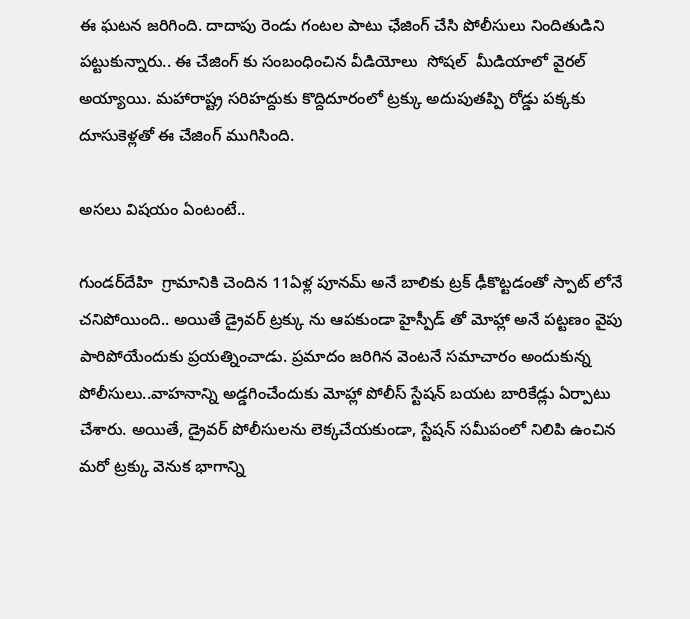ఈ ఘటన జరిగింది. దాదాపు రెండు గంటల పాటు ఛేజింగ్ చేసి పోలీసులు నిందితుడిని పట్టుకున్నారు.. ఈ చేజింగ్ కు సంబంధించిన వీడియోలు  సోషల్  మీడియాలో వైరల్ అయ్యాయి. మహారాష్ట్ర సరిహద్దుకు కొద్దిదూరంలో ట్రక్కు అదుపుతప్పి రోడ్డు పక్కకు దూసుకెళ్లతో ఈ చేజింగ్ ముగిసింది.

అసలు విషయం ఏంటంటే..

గుండర్‌దేహి  గ్రామానికి చెందిన 11ఏళ్ల పూనమ్ అనే బాలికు ట్రక్ ఢీకొట్టడంతో స్పాట్ లోనే చనిపోయింది.. అయితే డ్రైవర్ ట్రక్కు ను ఆపకుండా హైస్పీడ్ తో మోహ్లా అనే పట్టణం వైపు పారిపోయేందుకు ప్రయత్నించాడు. ప్రమాదం జరిగిన వెంటనే సమాచారం అందుకున్న పోలీసులు..వాహనాన్ని అడ్డగించేందుకు మోహ్లా పోలీస్ స్టేషన్ బయట బారికేడ్లు ఏర్పాటు చేశారు. అయితే, డ్రైవర్ పోలీసులను లెక్కచేయకుండా, స్టేషన్ సమీపంలో నిలిపి ఉంచిన మరో ట్రక్కు వెనుక భాగాన్ని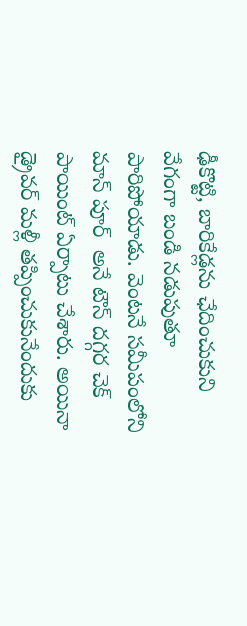ఢీకొట్టి, బారికేడ్లను ఛేదించుకుని వేగంగా బండి నడుపుతూ పారిపోయాడు. వెంటనే సమీపంలోని మాన్ పూర్  అనే టౌన్ దగ్గర చెక్ పాయింట్ ఏర్పాటు చేశారు. అయినా డ్రైవర్ మళ్లీ తప్పించుకునేందుకు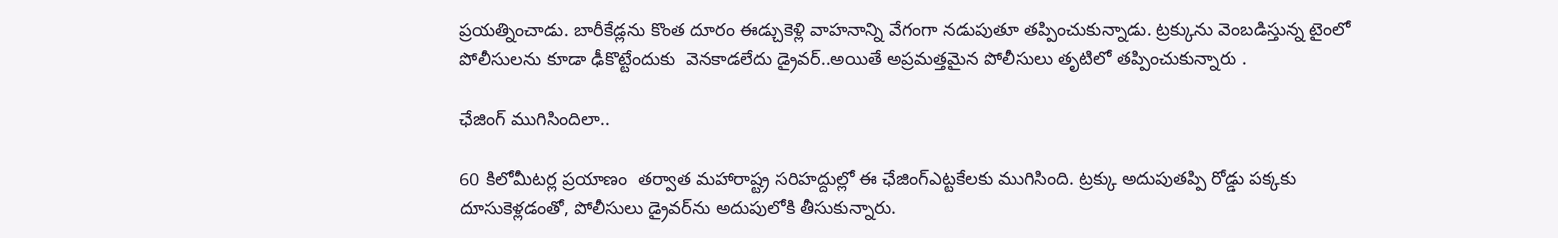ప్రయత్నించాడు. బారీకేడ్లను కొంత దూరం ఈడ్చుకెళ్లి వాహనాన్ని వేగంగా నడుపుతూ తప్పించుకున్నాడు. ట్రక్కును వెంబడిస్తున్న టైంలో పోలీసులను కూడా ఢీకొట్టేందుకు  వెనకాడలేదు డ్రైవర్..అయితే అప్రమత్తమైన పోలీసులు తృటిలో తప్పించుకున్నారు .

ఛేజింగ్ ముగిసిందిలా..

60 కిలోమీటర్ల ప్రయాణం  తర్వాత మహారాష్ట్ర సరిహద్దుల్లో ఈ ఛేజింగ్ఎట్టకేలకు ముగిసింది. ట్రక్కు అదుపుతప్పి రోడ్డు పక్కకు దూసుకెళ్లడంతో, పోలీసులు డ్రైవర్‌ను అదుపులోకి తీసుకున్నారు.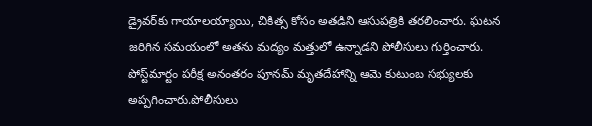డ్రైవర్‌కు గాయాలయ్యాయి, చికిత్స కోసం అతడిని ఆసుపత్రికి తరలించారు. ఘటన జరిగిన సమయంలో అతను మద్యం మత్తులో ఉన్నాడని పోలీసులు గుర్తించారు. పోస్ట్‌మార్టం పరీక్ష అనంతరం పూనమ్ మృతదేహాన్ని ఆమె కుటుంబ సభ్యులకు అప్పగించారు.పోలీసులు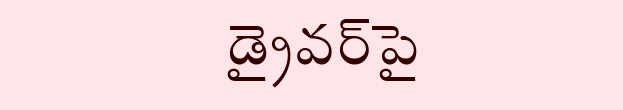డ్రైవర్‌పై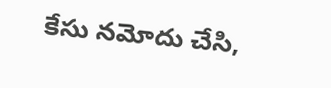కేసు నమోదు చేసి,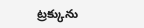ట్రక్కును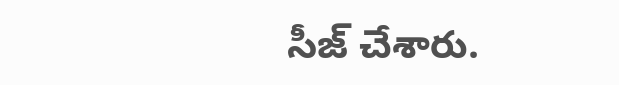సీజ్ చేశారు.